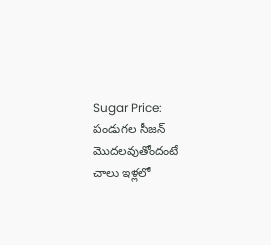Sugar Price: పండుగల సీజన్ మొదలవుతోందంటే చాలు ఇళ్లలో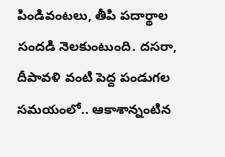పిండివంటలు, తీపి పదార్థాల సందడి నెలకుంటుంది. దసరా, దీపావళి వంటి పెద్ద పండుగల సమయంలో.. ఆకాశాన్నంటిన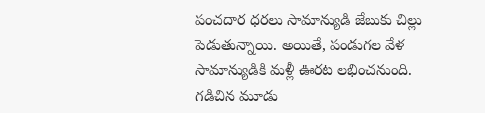పంచదార ధరలు సామాన్యుడి జేబుకు చిల్లు పెడుతున్నాయి. అయితే, పండుగల వేళ సామాన్యుడికి మళ్లీ ఊరట లభించనుంది. గడిచిన మూడు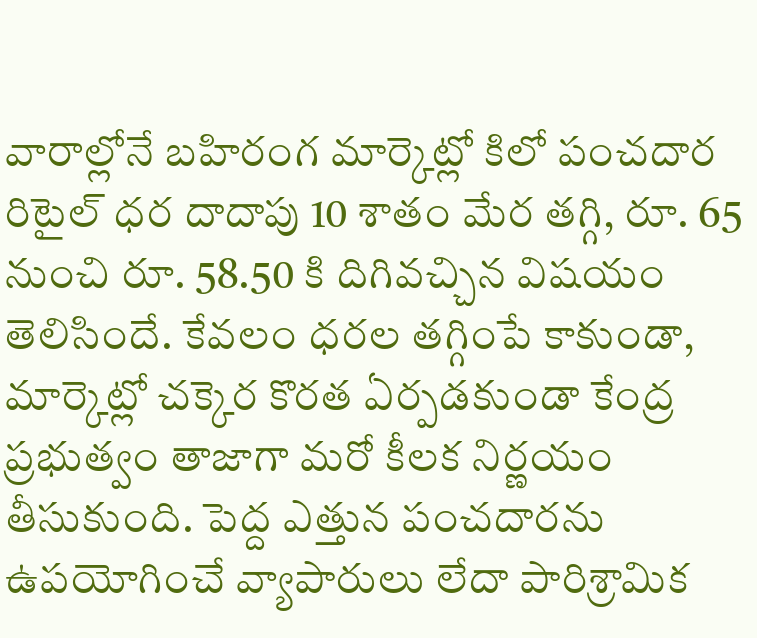వారాల్లోనే బహిరంగ మార్కెట్లో కిలో పంచదార రిటైల్ ధర దాదాపు 10 శాతం మేర తగ్గి, రూ. 65 నుంచి రూ. 58.50 కి దిగివచ్చిన విషయం తెలిసిందే. కేవలం ధరల తగ్గింపే కాకుండా, మార్కెట్లో చక్కెర కొరత ఏర్పడకుండా కేంద్ర ప్రభుత్వం తాజాగా మరో కీలక నిర్ణయం తీసుకుంది. పెద్ద ఎత్తున పంచదారను ఉపయోగించే వ్యాపారులు లేదా పారిశ్రామిక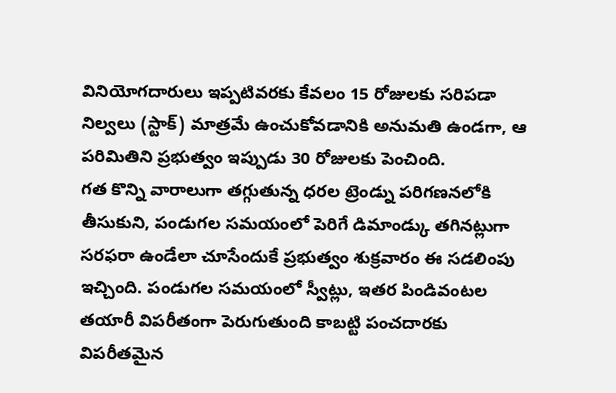వినియోగదారులు ఇప్పటివరకు కేవలం 15 రోజులకు సరిపడా నిల్వలు (స్టాక్) మాత్రమే ఉంచుకోవడానికి అనుమతి ఉండగా, ఆ పరిమితిని ప్రభుత్వం ఇప్పుడు 30 రోజులకు పెంచింది.
గత కొన్ని వారాలుగా తగ్గుతున్న ధరల ట్రెండ్ను పరిగణనలోకి తీసుకుని, పండుగల సమయంలో పెరిగే డిమాండ్కు తగినట్లుగా సరఫరా ఉండేలా చూసేందుకే ప్రభుత్వం శుక్రవారం ఈ సడలింపు ఇచ్చింది. పండుగల సమయంలో స్వీట్లు, ఇతర పిండివంటల తయారీ విపరీతంగా పెరుగుతుంది కాబట్టి పంచదారకు విపరీతమైన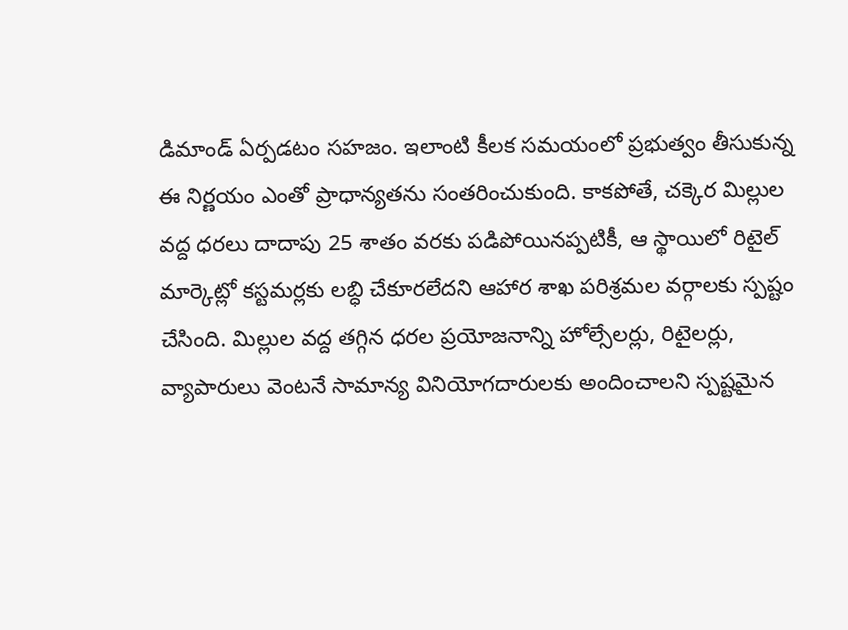డిమాండ్ ఏర్పడటం సహజం. ఇలాంటి కీలక సమయంలో ప్రభుత్వం తీసుకున్న ఈ నిర్ణయం ఎంతో ప్రాధాన్యతను సంతరించుకుంది. కాకపోతే, చక్కెర మిల్లుల వద్ద ధరలు దాదాపు 25 శాతం వరకు పడిపోయినప్పటికీ, ఆ స్థాయిలో రిటైల్ మార్కెట్లో కస్టమర్లకు లబ్ధి చేకూరలేదని ఆహార శాఖ పరిశ్రమల వర్గాలకు స్పష్టం చేసింది. మిల్లుల వద్ద తగ్గిన ధరల ప్రయోజనాన్ని హోల్సేలర్లు, రిటైలర్లు, వ్యాపారులు వెంటనే సామాన్య వినియోగదారులకు అందించాలని స్పష్టమైన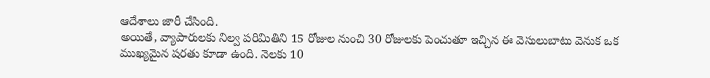ఆదేశాలు జారీ చేసింది.
అయితే, వ్యాపారులకు నిల్వ పరిమితిని 15 రోజుల నుంచి 30 రోజులకు పెంచుతూ ఇచ్చిన ఈ వెసులుబాటు వెనుక ఒక ముఖ్యమైన షరతు కూడా ఉంది. నెలకు 10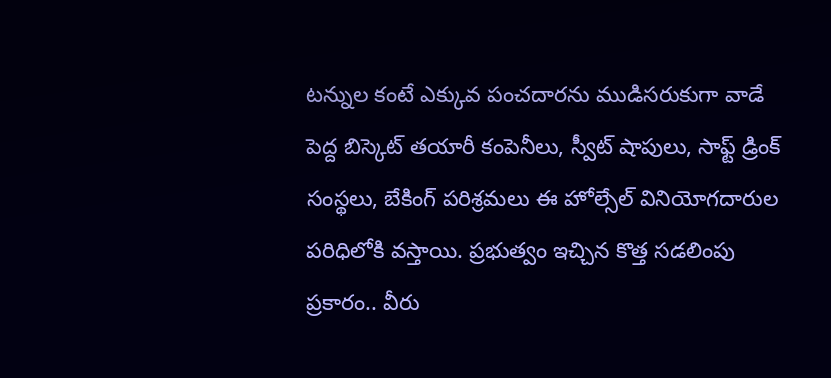టన్నుల కంటే ఎక్కువ పంచదారను ముడిసరుకుగా వాడే పెద్ద బిస్కెట్ తయారీ కంపెనీలు, స్వీట్ షాపులు, సాఫ్ట్ డ్రింక్ సంస్థలు, బేకింగ్ పరిశ్రమలు ఈ హోల్సేల్ వినియోగదారుల పరిధిలోకి వస్తాయి. ప్రభుత్వం ఇచ్చిన కొత్త సడలింపు ప్రకారం.. వీరు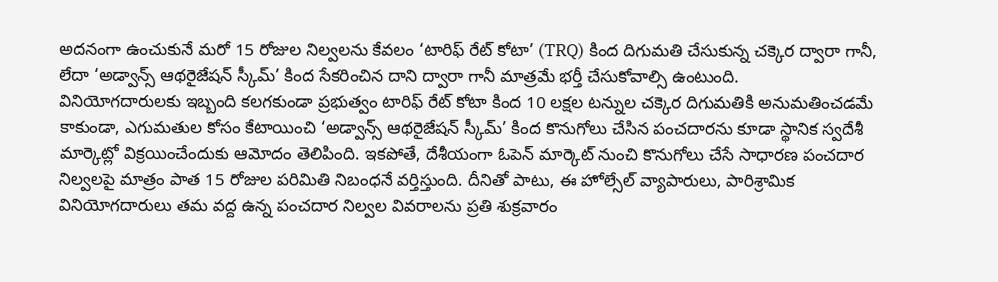అదనంగా ఉంచుకునే మరో 15 రోజుల నిల్వలను కేవలం ‘టారిఫ్ రేట్ కోటా’ (TRQ) కింద దిగుమతి చేసుకున్న చక్కెర ద్వారా గానీ, లేదా ‘అడ్వాన్స్ ఆథరైజేషన్ స్కీమ్’ కింద సేకరించిన దాని ద్వారా గానీ మాత్రమే భర్తీ చేసుకోవాల్సి ఉంటుంది.
వినియోగదారులకు ఇబ్బంది కలగకుండా ప్రభుత్వం టారిఫ్ రేట్ కోటా కింద 10 లక్షల టన్నుల చక్కెర దిగుమతికి అనుమతించడమే కాకుండా, ఎగుమతుల కోసం కేటాయించి ‘అడ్వాన్స్ ఆథరైజేషన్ స్కీమ్’ కింద కొనుగోలు చేసిన పంచదారను కూడా స్థానిక స్వదేశీ మార్కెట్లో విక్రయించేందుకు ఆమోదం తెలిపింది. ఇకపోతే, దేశీయంగా ఓపెన్ మార్కెట్ నుంచి కొనుగోలు చేసే సాధారణ పంచదార నిల్వలపై మాత్రం పాత 15 రోజుల పరిమితి నిబంధనే వర్తిస్తుంది. దీనితో పాటు, ఈ హోల్సేల్ వ్యాపారులు, పారిశ్రామిక వినియోగదారులు తమ వద్ద ఉన్న పంచదార నిల్వల వివరాలను ప్రతి శుక్రవారం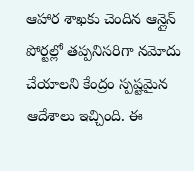ఆహార శాఖకు చెందిన ఆన్లైన్ పోర్టల్లో తప్పనిసరిగా నమోదు చేయాలని కేంద్రం స్పష్టమైన ఆదేశాలు ఇచ్చింది. ఈ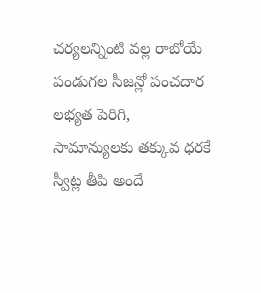చర్యలన్నింటి వల్ల రాబోయే పండుగల సీజన్లో పంచదార లభ్యత పెరిగి, సామాన్యులకు తక్కువ ధరకే స్వీట్ల తీపి అందే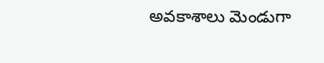అవకాశాలు మెండుగా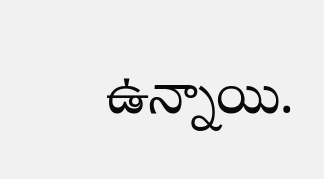ఉన్నాయి.